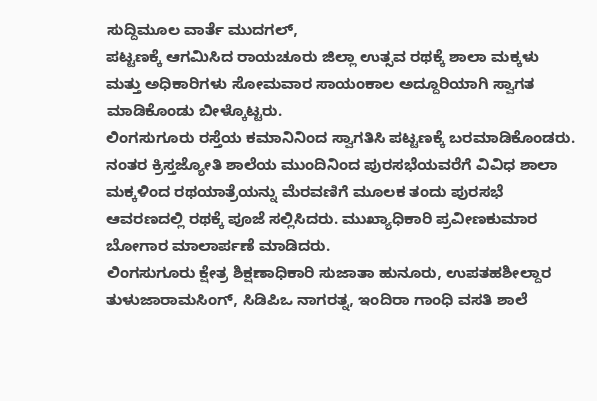ಸುದ್ದಿಮೂಲ ವಾರ್ತೆ ಮುದಗಲ್,
ಪಟ್ಟಣಕ್ಕೆ ಆಗಮಿಸಿದ ರಾಯಚೂರು ಜಿಲ್ಲಾ ಉತ್ಸವ ರಥಕ್ಕೆ ಶಾಲಾ ಮಕ್ಕಳು ಮತ್ತು ಅಧಿಕಾರಿಗಳು ಸೋಮವಾರ ಸಾಯಂಕಾಲ ಅದ್ದೂರಿಯಾಗಿ ಸ್ವಾಗತ ಮಾಡಿಕೊಂಡು ಬೀಳ್ಕೊಟ್ಟರು.
ಲಿಂಗಸುಗೂರು ರಸ್ತೆಯ ಕಮಾನಿನಿಂದ ಸ್ವಾಗತಿಸಿ ಪಟ್ಟಣಕ್ಕೆ ಬರಮಾಡಿಕೊಂಡರು. ನಂತರ ಕ್ರಿಸ್ತಜ್ಯೋತಿ ಶಾಲೆಯ ಮುಂದಿನಿಂದ ಪುರಸಭೆಯವರೆಗೆ ವಿವಿಧ ಶಾಲಾ ಮಕ್ಕಳಿಂದ ರಥಯಾತ್ರೆಯನ್ನು ಮೆರವಣಿಗೆ ಮೂಲಕ ತಂದು ಪುರಸಭೆ ಆವರಣದಲ್ಲಿ ರಥಕ್ಕೆ ಪೂಜೆ ಸಲ್ಲಿಸಿದರು. ಮುಖ್ಯಾಧಿಕಾರಿ ಪ್ರವೀಣಕುಮಾರ ಬೋಗಾರ ಮಾಲಾರ್ಪಣೆ ಮಾಡಿದರು.
ಲಿಂಗಸುಗೂರು ಕ್ಷೇತ್ರ ಶಿಕ್ಷಣಾಧಿಕಾರಿ ಸುಜಾತಾ ಹುನೂರು, ಉಪತಹಶೀಲ್ದಾರ ತುಳುಜಾರಾಮಸಿಂಗ್, ಸಿಡಿಪಿಒ ನಾಗರತ್ನ, ಇಂದಿರಾ ಗಾಂಧಿ ವಸತಿ ಶಾಲೆ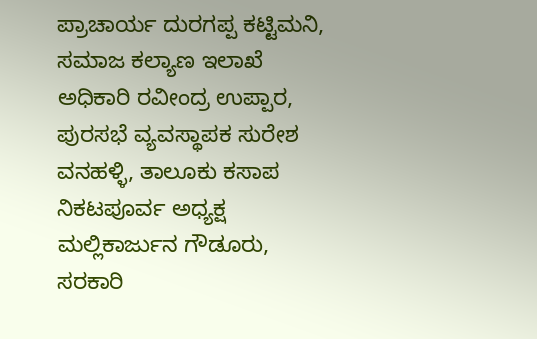ಪ್ರಾಚಾರ್ಯ ದುರಗಪ್ಪ ಕಟ್ಟಿಮನಿ, ಸಮಾಜ ಕಲ್ಯಾಣ ಇಲಾಖೆ ಅಧಿಕಾರಿ ರವೀಂದ್ರ ಉಪ್ಪಾರ, ಪುರಸಭೆ ವ್ಯವಸ್ಥಾಪಕ ಸುರೇಶ ವನಹಳ್ಳಿ, ತಾಲೂಕು ಕಸಾಪ ನಿಕಟಪೂರ್ವ ಅಧ್ಯಕ್ಷ ಮಲ್ಲಿಕಾರ್ಜುನ ಗೌಡೂರು, ಸರಕಾರಿ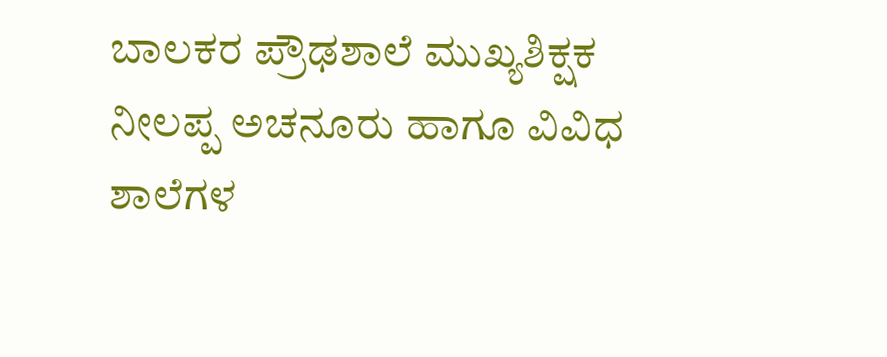ಬಾಲಕರ ಪ್ರೌಢಶಾಲೆ ಮುಖ್ಯಶಿಕ್ಷಕ ನೀಲಪ್ಪ ಅಚನೂರು ಹಾಗೂ ವಿವಿಧ ಶಾಲೆಗಳ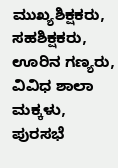ಮುಖ್ಯಶಿಕ್ಷಕರು, ಸಹಶಿಕ್ಷಕರು, ಊರಿನ ಗಣ್ಯರು, ವಿವಿಧ ಶಾಲಾ ಮಕ್ಕಳು, ಪುರಸಭೆ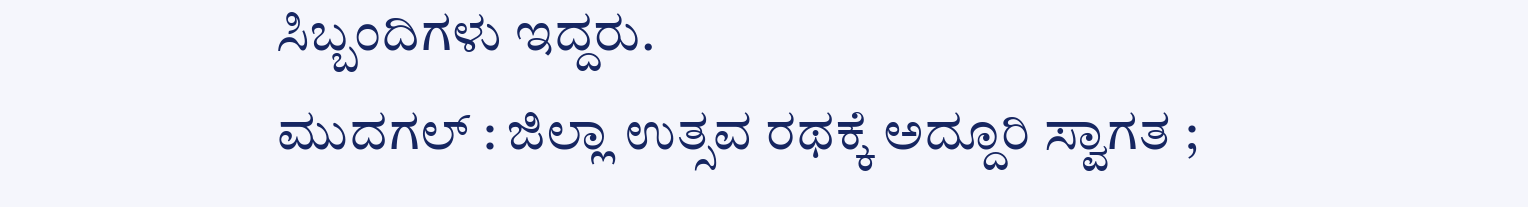ಸಿಬ್ಬಂದಿಗಳು ಇದ್ದರು.
ಮುದಗಲ್ : ಜಿಲ್ಲಾ ಉತ್ಸವ ರಥಕ್ಕೆ ಅದ್ದೂರಿ ಸ್ವಾಗತ ;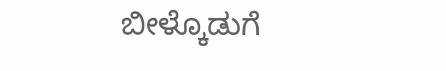ಬೀಳ್ಕೊಡುಗೆ